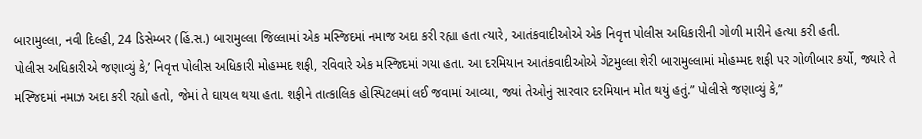બારામુલ્લા, નવી દિલ્હી, 24 ડિસેમ્બર (હિં.સ.) બારામુલ્લા જિલ્લામાં એક મસ્જિદમાં નમાજ અદા કરી રહ્યા હતા ત્યારે, આતંકવાદીઓએ એક નિવૃત્ત પોલીસ અધિકારીની ગોળી મારીને હત્યા કરી હતી.
પોલીસ અધિકારીએ જણાવ્યું કે,’ નિવૃત્ત પોલીસ અધિકારી મોહમ્મદ શફી, રવિવારે એક મસ્જિદમાં ગયા હતા. આ દરમિયાન આતંકવાદીઓએ ગેંટમુલ્લા શેરી બારામુલ્લામાં મોહમ્મદ શફી પર ગોળીબાર કર્યો, જ્યારે તે મસ્જિદમાં નમાઝ અદા કરી રહ્યો હતો, જેમાં તે ઘાયલ થયા હતા. શફીને તાત્કાલિક હોસ્પિટલમાં લઈ જવામાં આવ્યા, જ્યાં તેઓનું સારવાર દરમિયાન મોત થયું હતું.” પોલીસે જણાવ્યું કે,”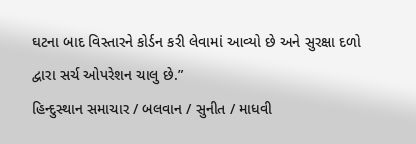ઘટના બાદ વિસ્તારને કોર્ડન કરી લેવામાં આવ્યો છે અને સુરક્ષા દળો દ્વારા સર્ચ ઓપરેશન ચાલુ છે.”
હિન્દુસ્થાન સમાચાર / બલવાન / સુનીત / માધવી